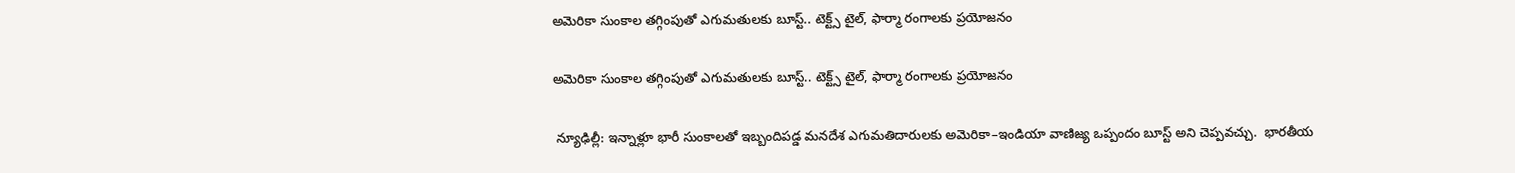అమెరికా సుంకాల తగ్గింపుతో ఎగుమతులకు బూస్ట్.. టెక్ట్స్ టైల్, ఫార్మా రంగాలకు ప్రయోజనం

అమెరికా సుంకాల తగ్గింపుతో ఎగుమతులకు బూస్ట్.. టెక్ట్స్ టైల్, ఫార్మా రంగాలకు ప్రయోజనం

 న్యూఢిల్లీ: ఇన్నాళ్లూ భారీ సుంకాలతో ఇబ్బందిపడ్డ మనదేశ ఎగుమతిదారులకు అమెరికా–ఇండియా వాణిజ్య ఒప్పందం బూస్ట్ అని చెప్పవచ్చు.  భారతీయ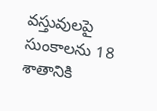వస్తువులపై సుంకాలను 18 శాతానికి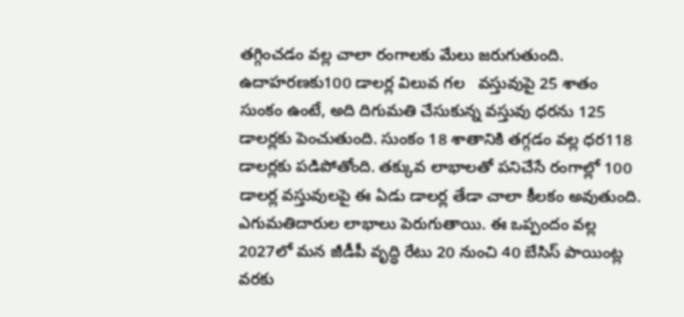తగ్గించడం వల్ల చాలా రంగాలకు మేలు జరుగుతుంది.  ఉదాహరణకు100 డాలర్ల విలువ గల   వస్తువుపై 25 శాతం సుంకం ఉంటే, అది దిగుమతి చేసుకున్న వస్తువు ధరను 125 డాలర్లకు పెంచుతుంది. సుంకం 18 శాతానికి తగ్గడం వల్ల ధర118 డాలర్లకు పడిపోతోంది. తక్కువ లాభాలతో పనిచేసే రంగాల్లో 100 డాలర్ల వస్తువులపై ఈ ఏడు డాలర్ల తేడా చాలా కీలకం అవుతుంది.  ఎగుమతిదారుల లాభాలు పెరుగుతాయి. ఈ ఒప్పందం వల్ల 2027లో మన జీడీపీ వృద్ధి రేటు 20 నుంచి 40 బేసిస్ పాయింట్ల వరకు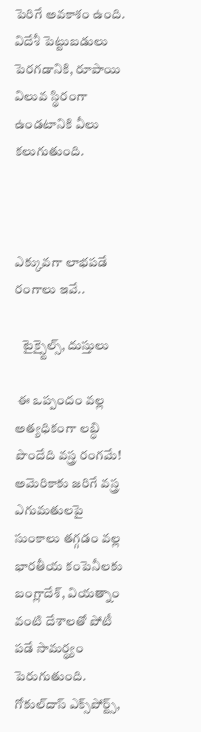పెరిగే అవకాశం ఉంది.  విదేశీ పెట్టుబడులు పెరగడానికి, రూపాయి విలువ స్థిరంగా ఉండటానికి వీలు కలుగుతుంది.



ఎక్కువగా లాభపడే రంగాలు ఇవే..

   టైక్స్టైల్స్, దుస్తులు

 ఈ ఒప్పందం వల్ల అత్యధికంగా లబ్ధి పొందేది వస్త్ర రంగమే! అమెరికాకు జరిగే వస్త్ర ఎగుమతులపై సుంకాలు తగ్గడం వల్ల భారతీయ కంపెనీలకు బంగ్లాదేశ్, వియత్నాం వంటి దేశాలతో పోటీ పడే సామర్థ్యం పెరుగుతుంది. గోకుల్‌‌దాస్ ఎక్స్‌‌పోర్ట్స్,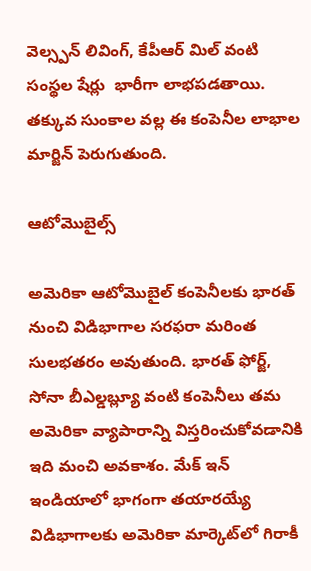వెల్స్పన్ లివింగ్, కేపీఆర్ మిల్ వంటి సంస్థల షేర్లు  భారీగా లాభపడతాయి. తక్కువ సుంకాల వల్ల ఈ కంపెనీల లాభాల మార్జిన్ పెరుగుతుంది.

ఆటోమొబైల్స్

అమెరికా ఆటోమొబైల్ కంపెనీలకు భారత్ నుంచి విడిభాగాల సరఫరా మరింత సులభతరం అవుతుంది. భారత్ ఫోర్జ్, సోనా బీఎల్డబ్ల్యూ వంటి కంపెనీలు తమ అమెరికా వ్యాపారాన్ని విస్తరించుకోవడానికి ఇది మంచి అవకాశం. మేక్ ఇన్ ఇండియాలో భాగంగా తయారయ్యే విడిభాగాలకు అమెరికా మార్కెట్‌‌లో గిరాకీ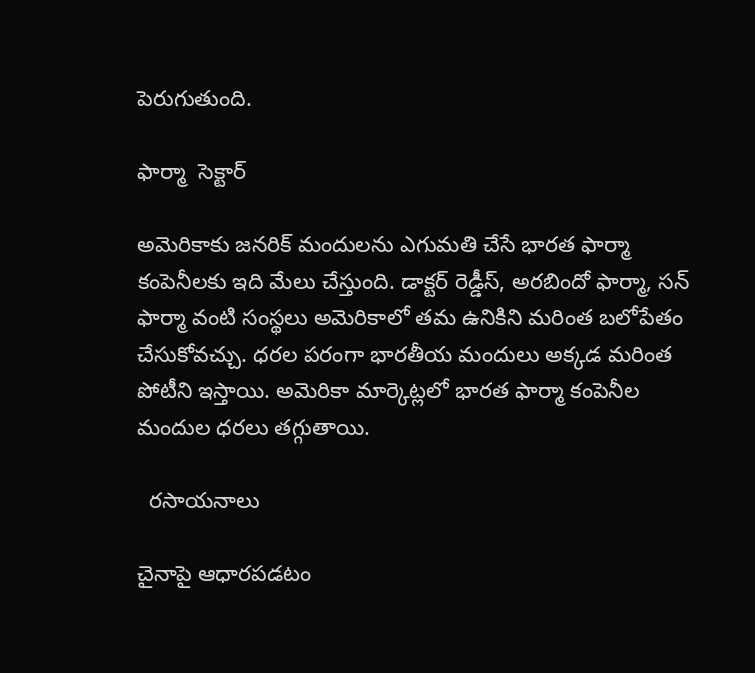పెరుగుతుంది.

ఫార్మా  సెక్టార్

అమెరికాకు జనరిక్ మందులను ఎగుమతి చేసే భారత ఫార్మా కంపెనీలకు ఇది మేలు చేస్తుంది. డాక్టర్ రెడ్డీస్, అరబిందో ఫార్మా, సన్ ఫార్మా వంటి సంస్థలు అమెరికాలో తమ ఉనికిని మరింత బలోపేతం చేసుకోవచ్చు. ధరల పరంగా భారతీయ మందులు అక్కడ మరింత పోటీని ఇస్తాయి. అమెరికా మార్కెట్లలో భారత ఫార్మా కంపెనీల మందుల ధరలు తగ్గుతాయి.

  రసాయనాలు

చైనాపై ఆధారపడటం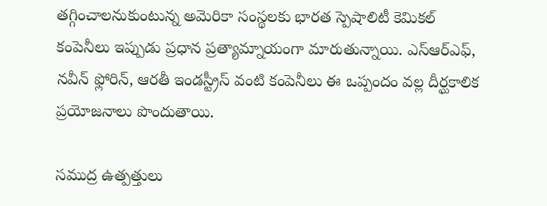తగ్గించాలనుకుంటున్న అమెరికా సంస్థలకు భారత స్పెషాలిటీ కెమికల్ కంపెనీలు ఇప్పుడు ప్రధాన ప్రత్యామ్నాయంగా మారుతున్నాయి. ఎస్ఆర్ఎఫ్, నవీన్ ఫ్లోరిన్, ఆరతీ ఇండస్ట్రీస్ వంటి కంపెనీలు ఈ ఒప్పందం వల్ల దీర్ఘకాలిక ప్రయోజనాలు పొందుతాయి.

సముద్ర ఉత్పత్తులు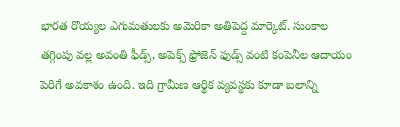భారత రొయ్యల ఎగుమతులకు అమెరికా అతిపెద్ద మార్కెట్. సుంకాల తగ్గింపు వల్ల అవంతి ఫీడ్స్, అపెక్స్ ఫ్రోజెన్ ఫుడ్స్ వంటి కంపెనీల ఆదాయం పెరిగే అవకాశం ఉంది. ఇది గ్రామీణ ఆర్థిక వ్యవస్థకు కూడా బలాన్ని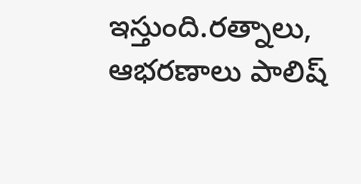ఇస్తుంది.రత్నాలు,  ఆభరణాలు పాలిష్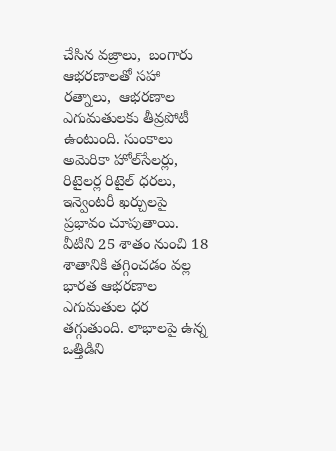చేసిన వజ్రాలు,  బంగారు ఆభరణాలతో సహా రత్నాలు,  ఆభరణాల ఎగుమతులకు తీవ్రపోటీ ఉంటుంది. సుంకాలు అమెరికా హోల్‌‌సేలర్లు, రిటైలర్ల రిటైల్ ధరలు, ఇన్వెంటరీ ఖర్చులపై ప్రభావం చూపుతాయి. వీటిని 25 శాతం నుంచి 18 శాతానికి తగ్గించడం వల్ల భారత ఆభరణాల ఎగుమతుల ధర తగ్గుతుంది. లాభాలపై ఉన్న ఒత్తిడిని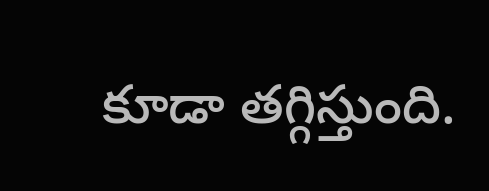కూడా తగ్గిస్తుంది.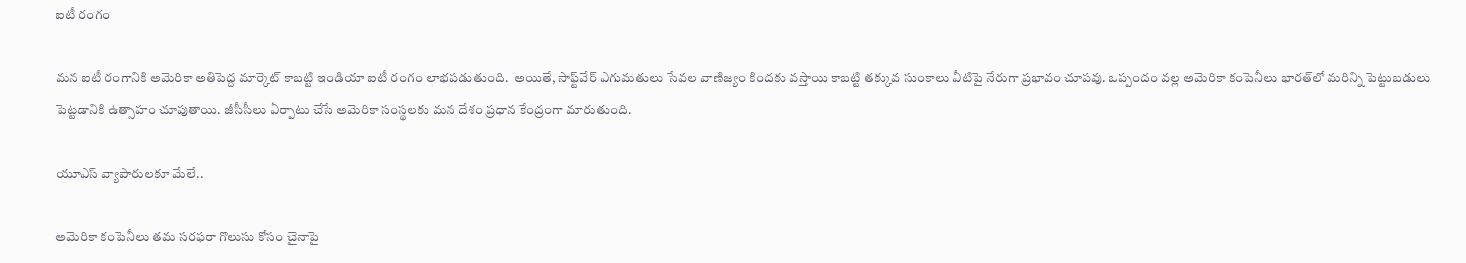ఐటీ రంగం

మన ఐటీ రంగానికి అమెరికా అతిపెద్ద మార్కెట్ కాబట్టి ఇండియా ఐటీ రంగం లాభపడుతుంది.  అయితే, సాఫ్ట్‌‌వేర్ ఎగుమతులు సేవల వాణిజ్యం కిందకు వస్తాయి కాబట్టి తక్కువ సుంకాలు వీటిపై నేరుగా ప్రభావం చూపవు. ఒప్పందం వల్ల అమెరికా కంపెనీలు భారత్‌‌లో మరిన్ని పెట్టుబడులు పెట్టడానికి ఉత్సాహం చూపుతాయి. జీసీసీలు ఏర్పాటు చేసే అమెరికా సంస్థలకు మన దేశం ప్రధాన కేంద్రంగా మారుతుంది.

యూఎస్ వ్యాపారులకూ మేలే..

అమెరికా కంపెనీలు తమ సరఫరా గొలుసు కోసం చైనాపై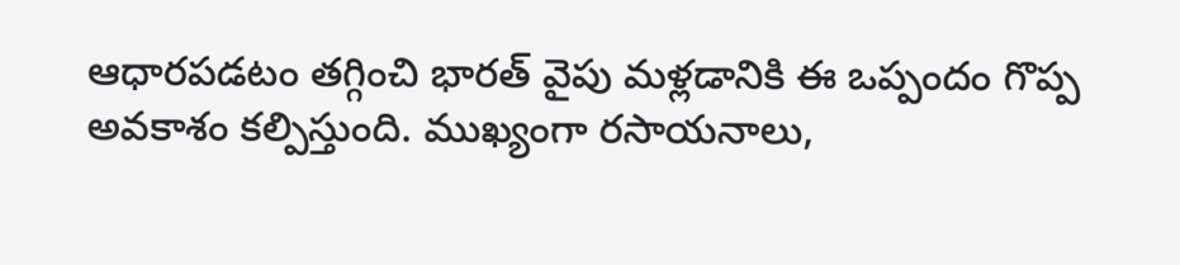ఆధారపడటం తగ్గించి భారత్ వైపు మళ్లడానికి ఈ ఒప్పందం గొప్ప అవకాశం కల్పిస్తుంది. ముఖ్యంగా రసాయనాలు,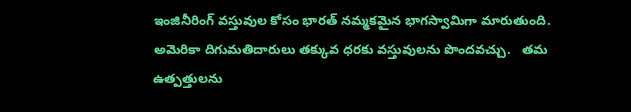ఇంజినీరింగ్ వస్తువుల కోసం భారత్ నమ్మకమైన భాగస్వామిగా మారుతుంది.  అమెరికా దిగుమతిదారులు తక్కువ ధరకు వస్తువులను పొందవచ్చు.   తమ ఉత్పత్తులను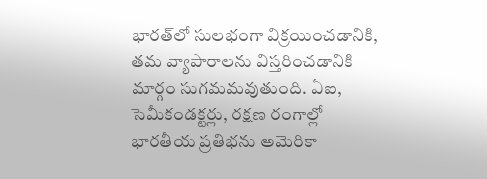భారత్‌‌లో సులభంగా విక్రయించడానికి, తమ వ్యాపారాలను విస్తరించడానికి మార్గం సుగమమవుతుంది. ఏఐ, సెమీకండక్టర్లు, రక్షణ రంగాల్లో భారతీయ ప్రతిభను అమెరికా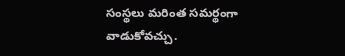సంస్థలు మరింత సమర్థంగా వాడుకోవచ్చు.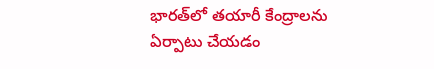భారత్‌‌లో తయారీ కేంద్రాలను ఏర్పాటు చేయడం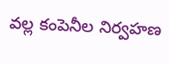వల్ల కంపెనీల నిర్వహణ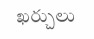ఖర్చులు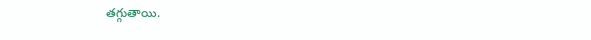తగ్గుతాయి.